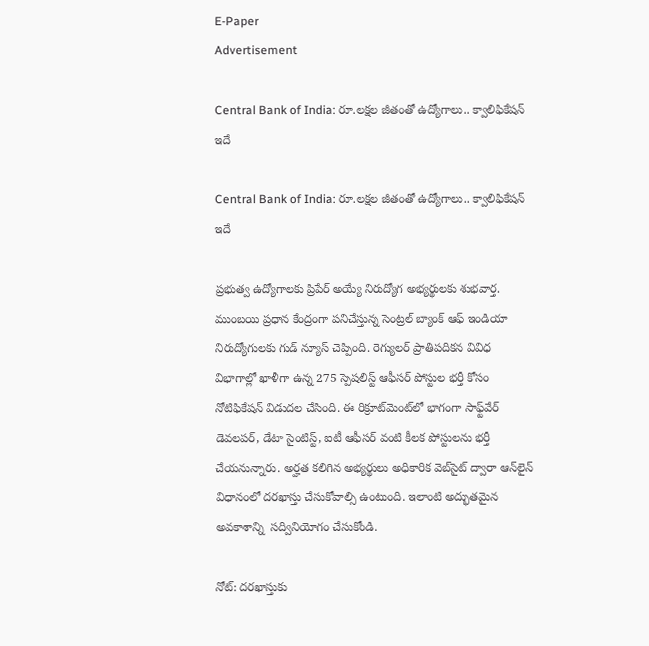E-Paper
Advertisement

Central Bank of India: రూ.లక్షల జీతంతో ఉద్యోగాలు.. క్వాలిఫికేషన్ ఇదే

Central Bank of India: రూ.లక్షల జీతంతో ఉద్యోగాలు.. క్వాలిఫికేషన్ ఇదే

ప్రభుత్వ ఉద్యోగాలకు ప్రిపేర్ అయ్యే నిరుద్యోగ అభ్యర్థులకు శుభవార్త. ముంబయి ప్రధాన కేంద్రంగా పనిచేస్తున్న సెంట్రల్ బ్యాంక్ ఆఫ్ ఇండియా నిరుద్యోగులకు గుడ్ న్యూస్ చెప్పింది. రెగ్యులర్ ప్రాతిపదికన వివిధ విభాగాల్లో ఖాళీగా ఉన్న 275 స్పెషలిస్ట్ ఆఫీసర్ పోస్టుల భర్తీ కోసం నోటిఫికేషన్ విడుదల చేసింది. ఈ రిక్రూట్‌మెంట్‌లో భాగంగా సాఫ్ట్‌వేర్ డెవలపర్, డేటా సైంటిస్ట్, ఐటీ ఆఫీసర్ వంటి కీలక పోస్టులను భర్తీ చేయనున్నారు. అర్హత కలిగిన అభ్యర్థులు అధికారిక వెబ్‌సైట్ ద్వారా ఆన్‌లైన్ విధానంలో దరఖాస్తు చేసుకోవాల్సి ఉంటుంది. ఇలాంటి అద్భుతమైన అవకాశాన్ని  సద్వినియోగం చేసుకోండి.

నోట్: దరఖాస్తుకు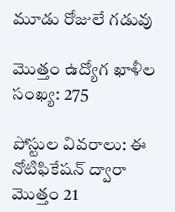మూడు రోజులే గడువు

మొత్తం ఉద్యోగ ఖాళీల సంఖ్య: 275

పోస్టుల వివరాలు: ఈ నోటిఫికేషన్ ద్వారా మొత్తం 21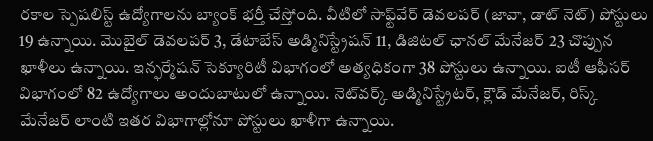రకాల స్పెషలిస్ట్ ఉద్యోగాలను బ్యాంక్ భర్తీ చేస్తోంది. వీటిలో సాఫ్ట్‌వేర్ డెవలపర్ (జావా, డాట్ నెట్) పోస్టులు 19 ఉన్నాయి. మొబైల్ డెవలపర్ 3, డేటాబేస్ అడ్మినిస్ట్రేషన్ 11, డిజిటల్ ఛానల్ మేనేజర్ 23 చొప్పున ఖాళీలు ఉన్నాయి. ఇన్ఫర్మేషన్ సెక్యూరిటీ విభాగంలో అత్యధికంగా 38 పోస్టులు ఉన్నాయి. ఐటీ ఆఫీసర్ విభాగంలో 82 ఉద్యోగాలు అందుబాటులో ఉన్నాయి. నెట్‌వర్క్ అడ్మినిస్ట్రేటర్, క్లౌడ్ మేనేజర్, రిస్క్ మేనేజర్ లాంటి ఇతర విభాగాల్లోనూ పోస్టులు ఖాళీగా ఉన్నాయి.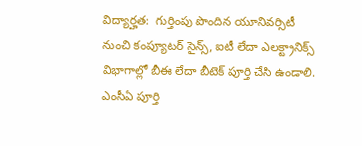విద్యార్హత:  గుర్తింపు పొందిన యూనివర్సిటీ నుంచి కంప్యూటర్ సైన్స్, ఐటీ లేదా ఎలక్ట్రానిక్స్ విభాగాల్లో బీఈ లేదా బీటెక్ పూర్తి చేసి ఉండాలి. ఎంసీఏ పూర్తి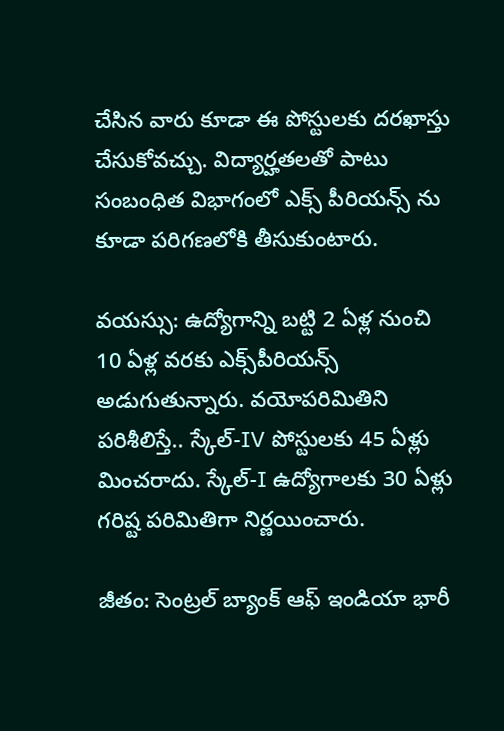చేసిన వారు కూడా ఈ పోస్టులకు దరఖాస్తు చేసుకోవచ్చు. విద్యార్హతలతో పాటు సంబంధిత విభాగంలో ఎక్స్ పీరియన్స్ ను కూడా పరిగణలోకి తీసుకుంటారు.

వయస్సు: ఉద్యోగాన్ని బట్టి 2 ఏళ్ల నుంచి 10 ఏళ్ల వరకు ఎక్స్‌పీరియన్స్ అడుగుతున్నారు. వయోపరిమితిని పరిశీలిస్తే.. స్కేల్-IV పోస్టులకు 45 ఏళ్లు మించరాదు. స్కేల్-I ఉద్యోగాలకు 30 ఏళ్లు గరిష్ట పరిమితిగా నిర్ణయించారు.

జీతం: సెంట్రల్ బ్యాంక్ ఆఫ్ ఇండియా భారీ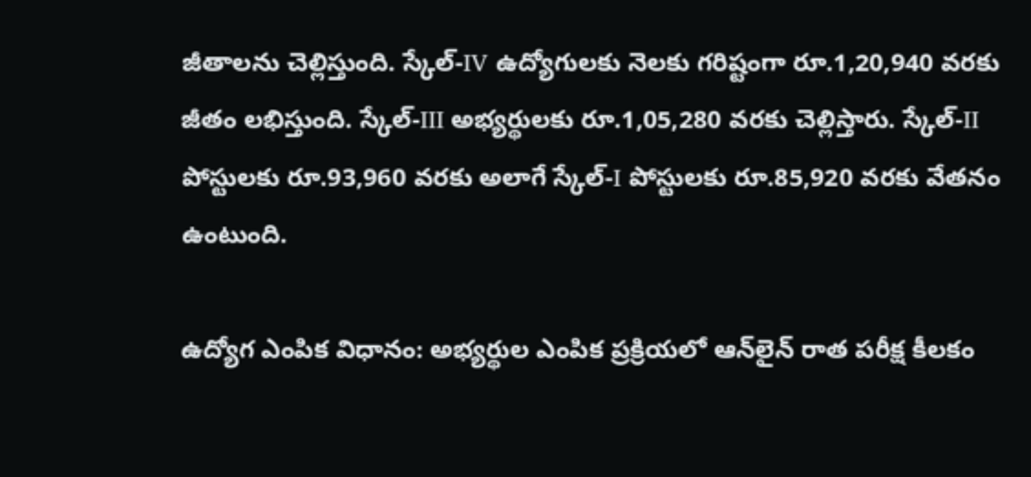జీతాలను చెల్లిస్తుంది. స్కేల్-IV ఉద్యోగులకు నెలకు గరిష్టంగా రూ.1,20,940 వరకు జీతం లభిస్తుంది. స్కేల్-III అభ్యర్థులకు రూ.1,05,280 వరకు చెల్లిస్తారు. స్కేల్-II పోస్టులకు రూ.93,960 వరకు అలాగే స్కేల్-I పోస్టులకు రూ.85,920 వరకు వేతనం ఉంటుంది.

ఉద్యోగ ఎంపిక విధానం: అభ్యర్థుల ఎంపిక ప్రక్రియలో ఆన్‌లైన్ రాత పరీక్ష కీలకం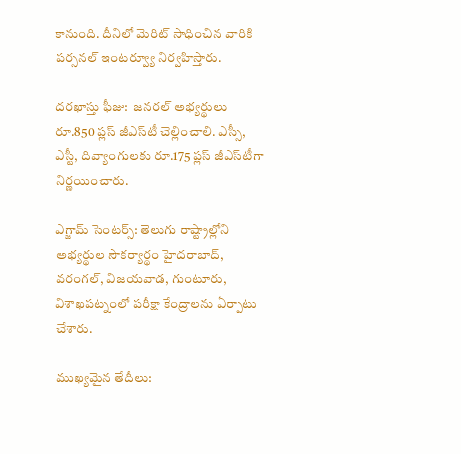కానుంది. దీనిలో మెరిట్ సాధించిన వారికి పర్సనల్ ఇంటర్వ్యూ నిర్వహిస్తారు.

దరఖాస్తు ఫీజు:  జనరల్ అభ్యర్థులు రూ.850 ప్లస్ జీఎస్‌టీ చెల్లించాలి. ఎస్సీ, ఎస్టీ, దివ్యాంగులకు రూ.175 ప్లస్ జీఎస్‌టీగా నిర్ణయించారు.

ఎగ్జామ్ సెంటర్స్: తెలుగు రాష్ట్రాల్లోని అభ్యర్థుల సౌకర్యార్థం హైదరాబాద్, వరంగల్, విజయవాడ, గుంటూరు, విశాఖపట్నంలో పరీక్షా కేంద్రాలను ఏర్పాటు చేశారు.

ముఖ్యమైన తేదీలు: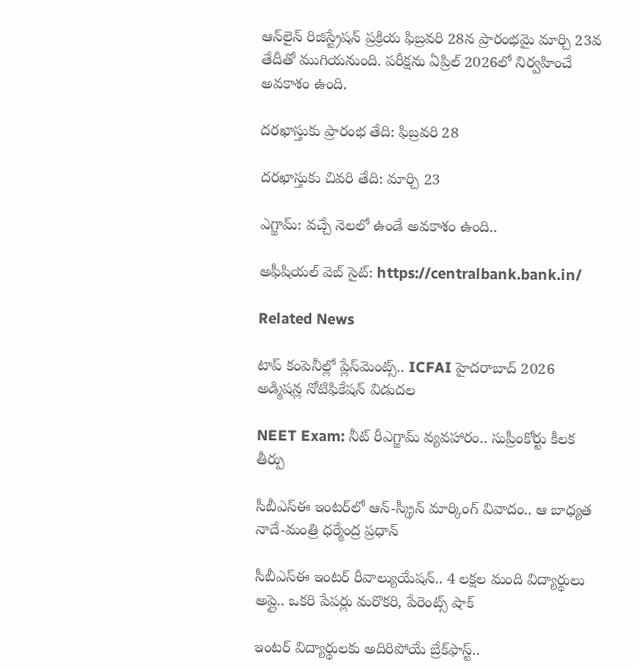ఆన్‌లైన్ రిజిస్ట్రేషన్ ప్రక్రియ ఫిబ్రవరి 28న ప్రారంభమై మార్చి 23వ తేదీతో ముగియనుంది. పరీక్షను ఏప్రిల్ 2026లో నిర్వహించే అవకాశం ఉంది.

దరఖాస్తుకు ప్రారంభ తేది: ఫిబ్రవరి 28

దరఖాస్తుకు చివరి తేది: మార్చి 23

ఎగ్జామ్: వచ్చే నెలలో ఉండే అవకాశం ఉంది..

అఫీషియల్ వెబ్ సైట్: https://centralbank.bank.in/

Related News

టాప్ కంపెనీల్లో ప్లేస్‌మెంట్స్.. ICFAI హైదరాబాద్ 2026 అడ్మిషన్ల నోటిఫికేషన్ విడుదల

NEET Exam: నీట్ రీఎగ్జామ్ వ్యవహారం.. సుప్రీంకోర్టు కీలక తీర్పు

సీబీఎస్ఈ ఇంటర్‌లో ఆన్-స్క్రీన్ మార్కింగ్ వివాదం.. ఆ బాధ్యత నాదే-మంత్రి ధర్మేంద్ర ప్రధాన్

సీబీఎస్ఈ ఇంటర్ రీవాల్యుయేషన్‌.. 4 లక్షల మంది విద్యార్థులు అప్లై.. ఒకరి పేపర్లు మరొకరి, పేరెంట్స్ షాక్

ఇంటర్ విద్యార్థులకు అదిరిపోయే బ్రేక్‌ఫాస్ట్..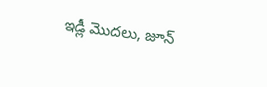ఇడ్లీ మొదలు, జూన్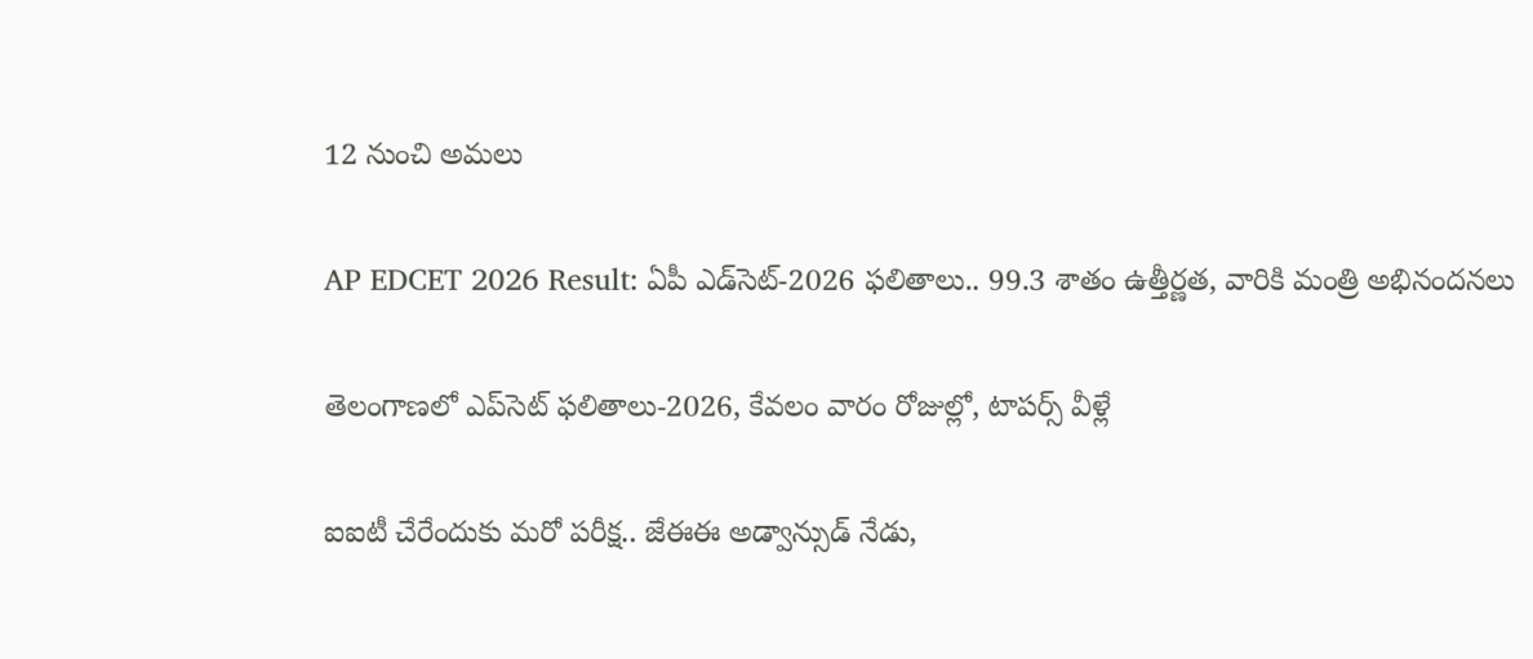12 నుంచి అమలు

AP EDCET 2026 Result: ఏపీ ఎడ్‌సెట్‌-2026 ఫలితాలు.. 99.3 శాతం ఉత్తీర్ణత, వారికి మంత్రి అభినందనలు

తెలంగాణలో ఎప్‌సెట్‌ ఫలితాలు-2026, కేవలం వారం రోజుల్లో, టాపర్స్ వీళ్లే

ఐఐటీ చేరేందుకు మరో పరీక్ష.. జేఈఈ అడ్వాన్సుడ్ నేడు,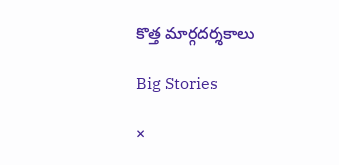కొత్త మార్గదర్శకాలు

Big Stories

×